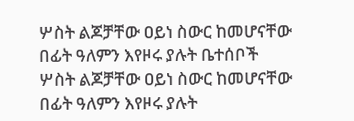ሦስት ልጆቻቸው ዐይነ ስውር ከመሆናቸው በፊት ዓለምን እየዞሩ ያሉት ቤተሰቦች
ሦስት ልጆቻቸው ዐይነ ስውር ከመሆናቸው በፊት ዓለምን እየዞሩ ያሉት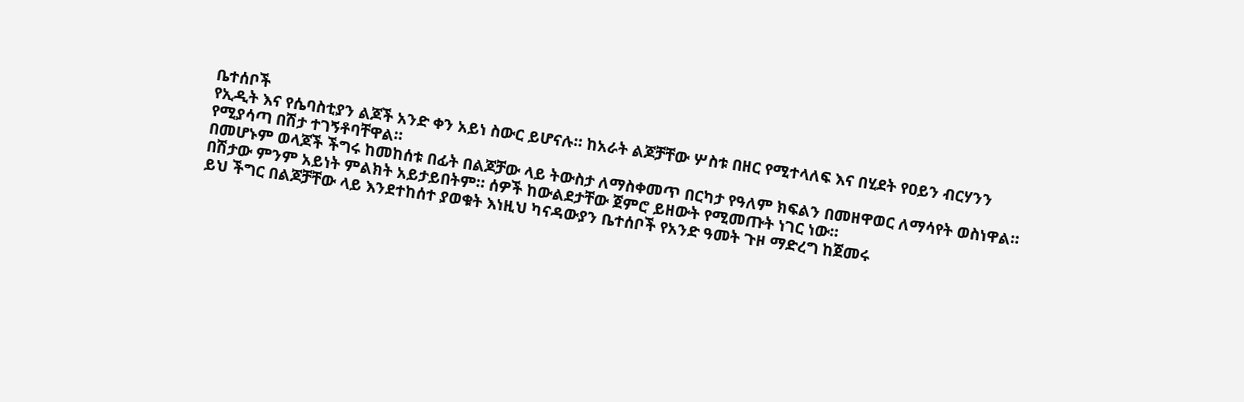ቤተሰቦች
የኢዲት እና የሴባስቲያን ልጆች አንድ ቀን አይነ ስውር ይሆናሉ። ከአራት ልጆቻቸው ሦስቱ በዘር የሚተላለፍ እና በሂደት የዐይን ብርሃንን የሚያሳጣ በሽታ ተገኝቶባቸዋል።
በመሆኑም ወላጆች ችግሩ ከመከሰቱ በፊት በልጆቻው ላይ ትውስታ ለማስቀመጥ በርካታ የዓለም ክፍልን በመዘዋወር ለማሳየት ወስነዋል።
በሽታው ምንም አይነት ምልክት አይታይበትም። ሰዎች ከውልደታቸው ጀምሮ ይዘውት የሚመጡት ነገር ነው።
ይህ ችግር በልጆቻቸው ላይ እንደተከሰተ ያወቁት እነዚህ ካናዳውያን ቤተሰቦች የአንድ ዓመት ጉዞ ማድረግ ከጀመሩ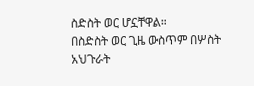ስድስት ወር ሆኗቸዋል።
በስድስት ወር ጊዜ ውስጥም በሦስት አህጉራት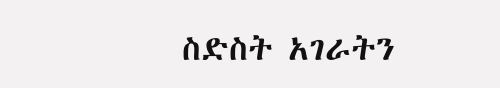ስድስት አገራትን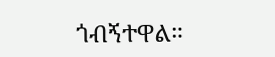ጎብኝተዋል።